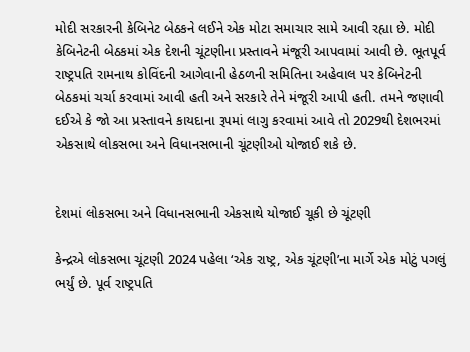મોદી સરકારની કેબિનેટ બેઠકને લઈને એક મોટા સમાચાર સામે આવી રહ્યા છે. મોદી કેબિનેટની બેઠકમાં એક દેશની ચૂંટણીના પ્રસ્તાવને મંજૂરી આપવામાં આવી છે. ભૂતપૂર્વ રાષ્ટ્રપતિ રામનાથ કોવિંદની આગેવાની હેઠળની સમિતિના અહેવાલ પર કેબિનેટની બેઠકમાં ચર્ચા કરવામાં આવી હતી અને સરકારે તેને મંજૂરી આપી હતી. તમને જણાવી દઈએ કે જો આ પ્રસ્તાવને કાયદાના રૂપમાં લાગુ કરવામાં આવે તો 2029થી દેશભરમાં એકસાથે લોકસભા અને વિધાનસભાની ચૂંટણીઓ યોજાઈ શકે છે.


દેશમાં લોકસભા અને વિધાનસભાની એકસાથે યોજાઈ ચૂકી છે ચૂંટણી

કેન્દ્રએ લોકસભા ચૂંટણી 2024 પહેલા ‘એક રાષ્ટ્ર, એક ચૂંટણી’ના માર્ગે એક મોટું પગલું ભર્યું છે. પૂર્વ રાષ્ટ્રપતિ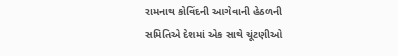રામનાથ કોવિંદની આગેવાની હેઠળની સમિતિએ દેશમાં એક સાથે ચૂંટણીઓ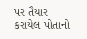પર તૈયાર કરાયેલ પોતાનો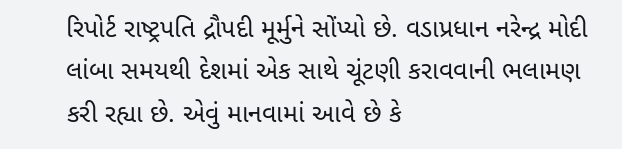રિપોર્ટ રાષ્ટ્રપતિ દ્રૌપદી મૂર્મુને સોંપ્યો છે. વડાપ્રધાન નરેન્દ્ર મોદી લાંબા સમયથી દેશમાં એક સાથે ચૂંટણી કરાવવાની ભલામણ કરી રહ્યા છે. એવું માનવામાં આવે છે કે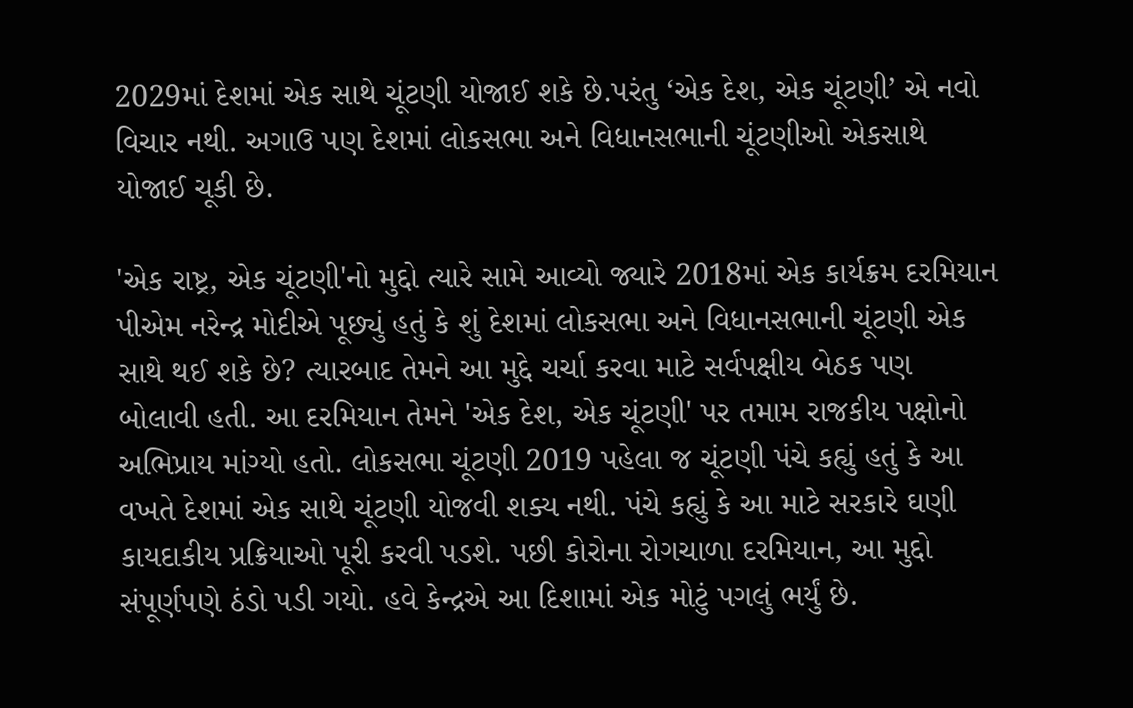2029માં દેશમાં એક સાથે ચૂંટણી યોજાઈ શકે છે.પરંતુ ‘એક દેશ, એક ચૂંટણી’ એ નવો વિચાર નથી. અગાઉ પણ દેશમાં લોકસભા અને વિધાનસભાની ચૂંટણીઓ એકસાથે યોજાઈ ચૂકી છે.

'એક રાષ્ટ્ર, એક ચૂંટણી'નો મુદ્દો ત્યારે સામે આવ્યો જ્યારે 2018માં એક કાર્યક્રમ દરમિયાન પીએમ નરેન્દ્ર મોદીએ પૂછ્યું હતું કે શું દેશમાં લોકસભા અને વિધાનસભાની ચૂંટણી એક સાથે થઈ શકે છે? ત્યારબાદ તેમને આ મુદ્દે ચર્ચા કરવા માટે સર્વપક્ષીય બેઠક પણ બોલાવી હતી. આ દરમિયાન તેમને 'એક દેશ, એક ચૂંટણી' પર તમામ રાજકીય પક્ષોનો અભિપ્રાય માંગ્યો હતો. લોકસભા ચૂંટણી 2019 પહેલા જ ચૂંટણી પંચે કહ્યું હતું કે આ વખતે દેશમાં એક સાથે ચૂંટણી યોજવી શક્ય નથી. પંચે કહ્યું કે આ માટે સરકારે ઘણી કાયદાકીય પ્રક્રિયાઓ પૂરી કરવી પડશે. પછી કોરોના રોગચાળા દરમિયાન, આ મુદ્દો સંપૂર્ણપણે ઠંડો પડી ગયો. હવે કેન્દ્રએ આ દિશામાં એક મોટું પગલું ભર્યું છે.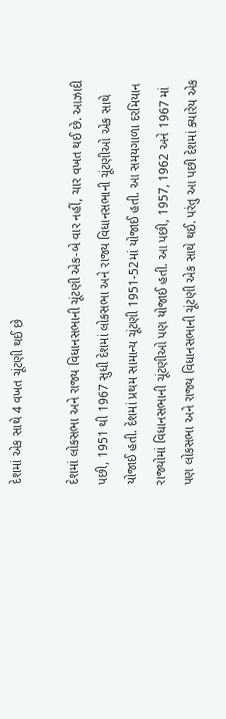દેશમાં એક સાથે 4 વખત ચૂંટણી થઈ છે

દેશમાં લોકસભા અને રાજ્ય વિધાનસભાની ચૂંટણી એક-બે વાર નહીં, ચાર વખત થઈ છે. આઝાદી પછી, 1951 થી 1967 સુધી દેશમાં લોકસભા અને રાજ્ય વિધાનસભાની ચૂંટણીઓ એક સાથે યોજાઈ હતી. દેશમાં પ્રથમ સામાન્ય ચૂંટણી 1951-52માં યોજાઈ હતી. આ સમયગાળા દરમિયાન રાજ્યોમાં વિધાનસભાની ચૂંટણીઓ પણ યોજાઈ હતી. આ પછી, 1957, 1962 અને 1967 માં પણ લોકસભા અને રાજ્ય વિધાનસભાની ચૂંટણી એક સાથે થઈ. પરંતુ આ પછી દેશમાં ક્યારેય એક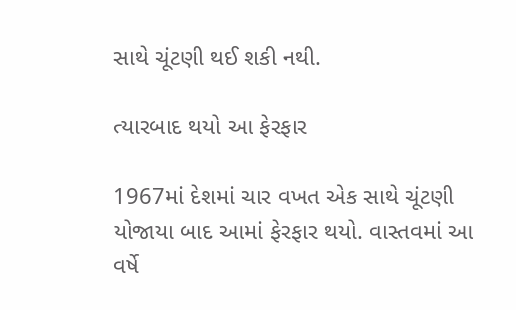સાથે ચૂંટણી થઈ શકી નથી.

ત્યારબાદ થયો આ ફેરફાર

1967માં દેશમાં ચાર વખત એક સાથે ચૂંટણી યોજાયા બાદ આમાં ફેરફાર થયો. વાસ્તવમાં આ વર્ષે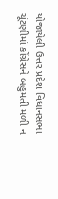યોજાયેલી ઉત્તર પ્રદેશ વિધાનસભા ચૂંટણીમાં કોંગ્રેસને બહુમતી મળી ન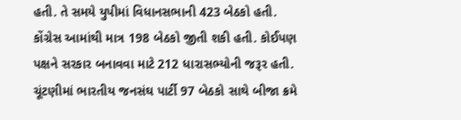હતી. તે સમયે યુપીમાં વિધાનસભાની 423 બેઠકો હતી. કોંગ્રેસ આમાંથી માત્ર 198 બેઠકો જીતી શકી હતી. કોઈપણ પક્ષને સરકાર બનાવવા માટે 212 ધારાસભ્યોની જરૂર હતી. ચૂંટણીમાં ભારતીય જનસંઘ પાર્ટી 97 બેઠકો સાથે બીજા ક્રમે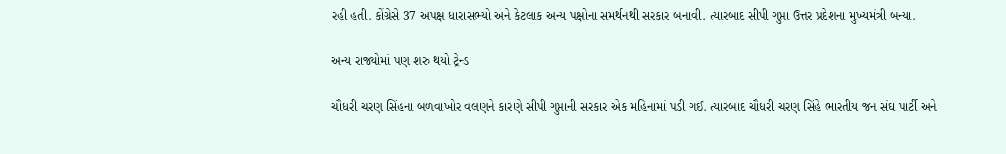રહી હતી. કોંગ્રેસે 37 અપક્ષ ધારાસભ્યો અને કેટલાક અન્ય પક્ષોના સમર્થનથી સરકાર બનાવી. ત્યારબાદ સીપી ગુપ્તા ઉત્તર પ્રદેશના મુખ્યમંત્રી બન્યા.

અન્ય રાજ્યોમાં પણ શરુ થયો ટ્રેન્ડ

ચૌધરી ચરણ સિંહના બળવાખોર વલણને કારણે સીપી ગુપ્તાની સરકાર એક મહિનામાં પડી ગઈ. ત્યારબાદ ચૌધરી ચરણ સિંહે ભારતીય જન સંઘ પાર્ટી અને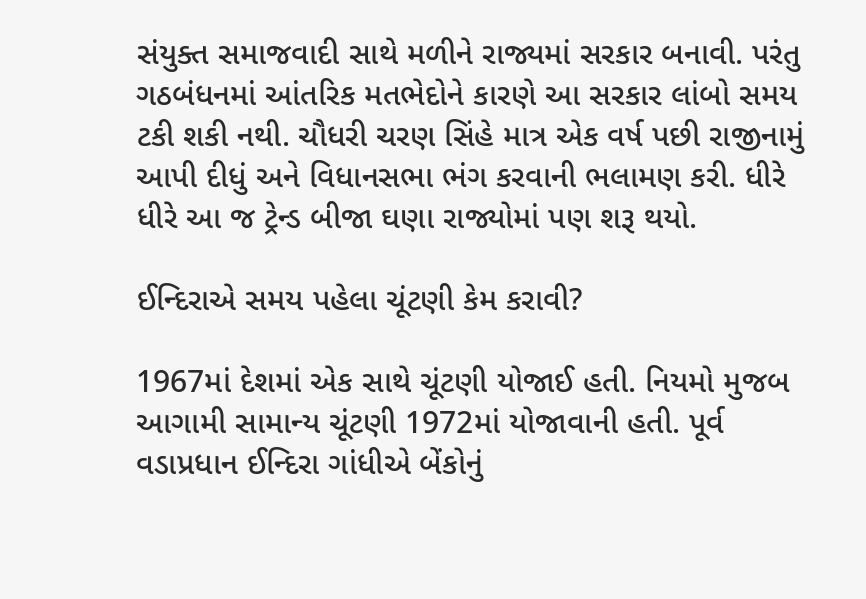સંયુક્ત સમાજવાદી સાથે મળીને રાજ્યમાં સરકાર બનાવી. પરંતુ ગઠબંધનમાં આંતરિક મતભેદોને કારણે આ સરકાર લાંબો સમય ટકી શકી નથી. ચૌધરી ચરણ સિંહે માત્ર એક વર્ષ પછી રાજીનામું આપી દીધું અને વિધાનસભા ભંગ કરવાની ભલામણ કરી. ધીરે ધીરે આ જ ટ્રેન્ડ બીજા ઘણા રાજ્યોમાં પણ શરૂ થયો.

ઈન્દિરાએ સમય પહેલા ચૂંટણી કેમ કરાવી?

1967માં દેશમાં એક સાથે ચૂંટણી યોજાઈ હતી. નિયમો મુજબ આગામી સામાન્ય ચૂંટણી 1972માં યોજાવાની હતી. પૂર્વ વડાપ્રધાન ઈન્દિરા ગાંધીએ બેંકોનું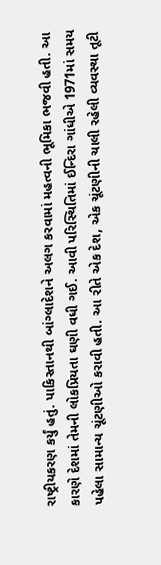રાષ્ટ્રીયકરણ કર્યું હતું. પાકિસ્તાનથી બાંગ્લાદેશને અલગ કરવામાં મહત્વની ભૂમિકા ભજવી હતી. આ કારણે દેશમાં તેમની લોકપ્રિયતા ઘણી વધી ગઈ. આવી પરિસ્થિતિમાં ઈન્દિરા ગાંધીએ 1971માં સમય પહેલા સામાન્ય ચૂંટણીઓ કરાવી હતી. આ રીતે એક દેશ, એક ચૂંટણીની ચાલી રહેલી વ્યવસ્થા તૂટી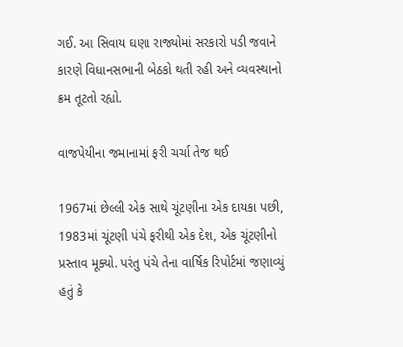ગઈ. આ સિવાય ઘણા રાજ્યોમાં સરકારો પડી જવાને કારણે વિધાનસભાની બેઠકો થતી રહી અને વ્યવસ્થાનો ક્રમ તૂટતો રહ્યો.

વાજપેયીના જમાનામાં ફરી ચર્ચા તેજ થઈ

1967માં છેલ્લી એક સાથે ચૂંટણીના એક દાયકા પછી, 1983માં ચૂંટણી પંચે ફરીથી એક દેશ, એક ચૂંટણીનો પ્રસ્તાવ મૂક્યો. પરંતુ પંચે તેના વાર્ષિક રિપોર્ટમાં જણાવ્યું હતું કે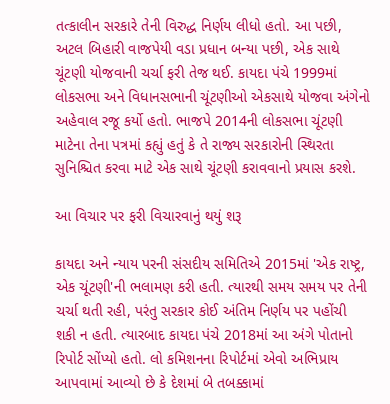તત્કાલીન સરકારે તેની વિરુદ્ધ નિર્ણય લીધો હતો. આ પછી, અટલ બિહારી વાજપેયી વડા પ્રધાન બન્યા પછી, એક સાથે ચૂંટણી યોજવાની ચર્ચા ફરી તેજ થઈ. કાયદા પંચે 1999માં લોકસભા અને વિધાનસભાની ચૂંટણીઓ એકસાથે યોજવા અંગેનો અહેવાલ રજૂ કર્યો હતો. ભાજપે 2014ની લોકસભા ચૂંટણી માટેના તેના પત્રમાં કહ્યું હતું કે તે રાજ્ય સરકારોની સ્થિરતા સુનિશ્ચિત કરવા માટે એક સાથે ચૂંટણી કરાવવાનો પ્રયાસ કરશે.

આ વિચાર પર ફરી વિચારવાનું થયું શરૂ

કાયદા અને ન્યાય પરની સંસદીય સમિતિએ 2015માં 'એક રાષ્ટ્ર, એક ચૂંટણી'ની ભલામણ કરી હતી. ત્યારથી સમય સમય પર તેની ચર્ચા થતી રહી, પરંતુ સરકાર કોઈ અંતિમ નિર્ણય પર પહોંચી શકી ન હતી. ત્યારબાદ કાયદા પંચે 2018માં આ અંગે પોતાનો રિપોર્ટ સોંપ્યો હતો. લો કમિશનના રિપોર્ટમાં એવો અભિપ્રાય આપવામાં આવ્યો છે કે દેશમાં બે તબક્કામાં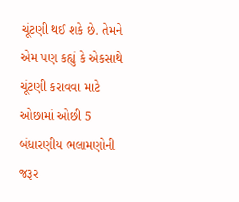ચૂંટણી થઈ શકે છે. તેમને એમ પણ કહ્યું કે એકસાથે ચૂંટણી કરાવવા માટે ઓછામાં ઓછી 5 બંધારણીય ભલામણોની જરૂર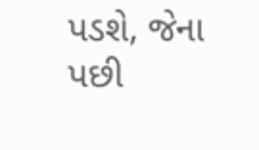પડશે, જેના પછી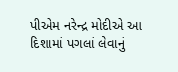પીએમ નરેન્દ્ર મોદીએ આ દિશામાં પગલાં લેવાનું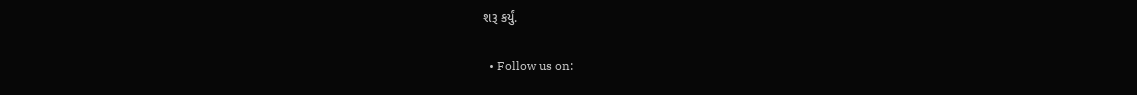શરૂ કર્યું.

  • Follow us on: